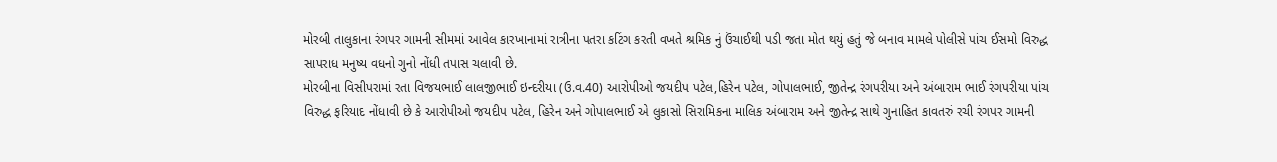મોરબી તાલુકાના રંગપર ગામની સીમમાં આવેલ કારખાનામાં રાત્રીના પતરા કટિંગ કરતી વખતે શ્રમિક નું ઉંચાઈથી પડી જતા મોત થયું હતું જે બનાવ મામલે પોલીસે પાંચ ઈસમો વિરુદ્ધ સાપરાધ મનુષ્ય વધનો ગુનો નોંધી તપાસ ચલાવી છે.
મોરબીના વિસીપરામાં રતા વિજયભાઈ લાલજીભાઈ ઇન્દરીયા (ઉ.વ.40) આરોપીઓ જયદીપ પટેલ,હિરેન પટેલ, ગોપાલભાઈ, જીતેન્દ્ર રંગપરીયા અને અંબારામ ભાઈ રંગપરીયા પાંચ વિરુદ્ધ ફરિયાદ નોંધાવી છે કે આરોપીઓ જયદીપ પટેલ, હિરેન અને ગોપાલભાઈ એ લુકાસો સિરામિકના માલિક અંબારામ અને જીતેન્દ્ર સાથે ગુનાહિત કાવતરું રચી રંગપર ગામની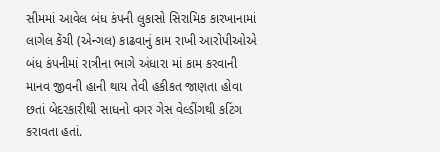સીમમાં આવેલ બંધ કંપની લુકાસો સિરામિક કારખાનામાં લાગેલ કેંચી (એન્ગલ) કાઢવાનું કામ રાખી આરોપીઓએ બંધ કંપનીમાં રાત્રીના ભાગે અંધારા માં કામ કરવાની માનવ જીવની હાની થાય તેવી હકીકત જાણતા હોવા છતાં બેદરકારીથી સાધનો વગર ગેસ વેલ્ડીંગથી કટિંગ કરાવતા હતાં.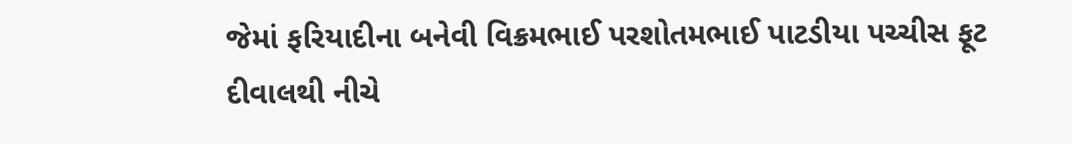જેમાં ફરિયાદીના બનેવી વિક્રમભાઈ પરશોતમભાઈ પાટડીયા પચ્ચીસ ફૂટ દીવાલથી નીચે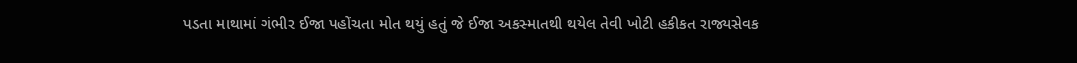પડતા માથામાં ગંભીર ઈજા પહોંચતા મોત થયું હતું જે ઈજા અકસ્માતથી થયેલ તેવી ખોટી હકીકત રાજ્યસેવક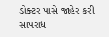ડોક્ટર પાસે જાહેર કરી સાપરાધ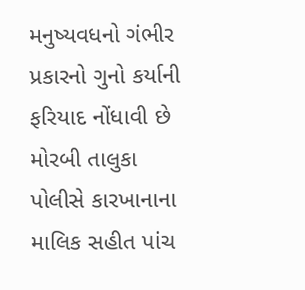મનુષ્યવધનો ગંભીર પ્રકારનો ગુનો કર્યાની ફરિયાદ નોંધાવી છે મોરબી તાલુકા પોલીસે કારખાનાના માલિક સહીત પાંચ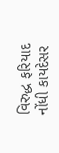વિરુદ્ધ ફરિયાદ નોંધી કાયદેસર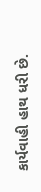કાર્યવાહી હાથ ધરી છે.